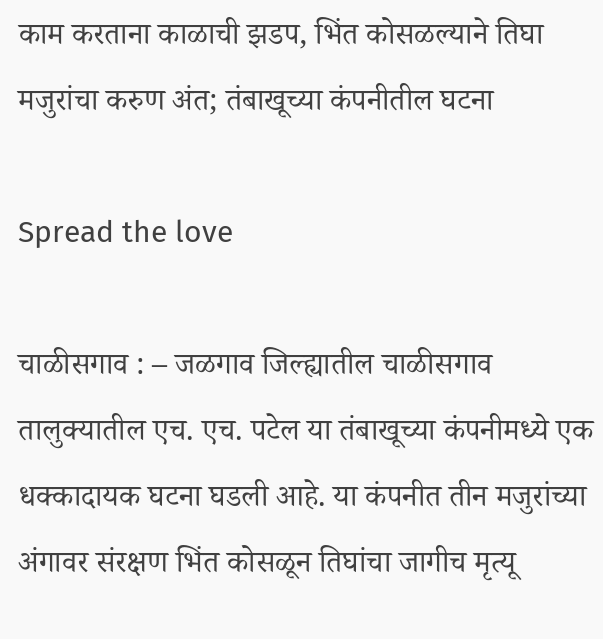काम करताना काळाची झडप, भिंत कोसळल्याने तिघा मजुरांचा करुण अंत; तंबाखूच्या कंपनीतील घटना

Spread the love

चाळीसगाव : – जळगाव जिल्ह्यातील चाळीसगाव तालुक्यातील एच. एच. पटेल या तंबाखूच्या कंपनीमध्ये एक धक्कादायक घटना घडली आहे. या कंपनीत तीन मजुरांच्या अंगावर संरक्षण भिंत कोसळून तिघांचा जागीच मृत्यू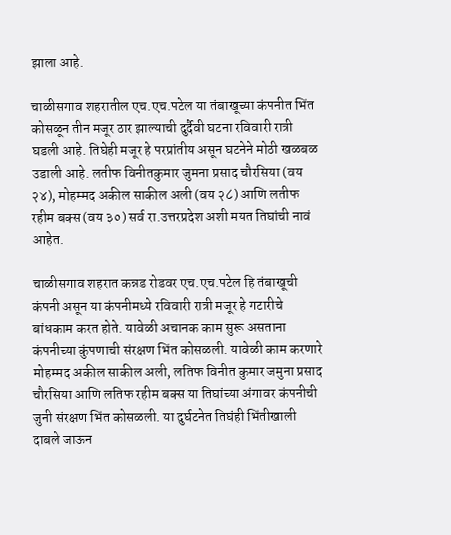झाला आहे.

चाळीसगाव शहरातील एच.एच.पटेल या तंबाखूच्या कंपनीत भिंत कोसळून तीन मजूर ठार झाल्याची दुर्दैवी घटना रविवारी रात्री घडली आहे. तिघेही मजूर हे परप्रांतीय असून घटनेने मोठी खळबळ उडाली आहे. लतीफ विनीतकुमार जुमना प्रसाद चौरसिया (वय २४), मोहम्मद अकील साकील अली (वय २८) आणि लतीफ रहीम बक्स (वय ३०) सर्व रा.उत्तरप्रदेश अशी मयत तिघांची नावं आहेत.

चाळीसगाव शहरात कन्नड रोडवर एच.एच.पटेल हि तंबाखूची कंपनी असून या कंपनीमध्ये रविवारी रात्री मजूर हे गटारीचे बांधकाम करत होते. यावेळी अचानक काम सुरू असताना कंपनीच्या कुंपणाची संरक्षण भिंत कोसळली. यावेळी काम करणारे मोहम्मद अकील साकील अली, लतिफ विनीत कुमार जमुना प्रसाद चौरसिया आणि लतिफ रहीम बक्स या तिघांच्या अंगावर कंपनीची जुनी संरक्षण भिंत कोसळली. या दुर्घटनेत तिघंही भिंतीखाली दाबले जाऊन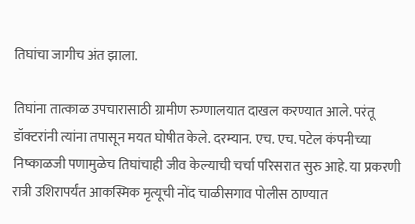तिघांचा जागीच अंत झाला.

तिघांना तात्काळ उपचारासाठी ग्रामीण रुग्णालयात दाखल करण्यात आले. परंतू डॉक्टरांनी त्यांना तपासून मयत घोषीत केले. दरम्यान. एच. एच. पटेल कंपनीच्या निष्काळजी पणामुळेच तिघांचाही जीव केल्याची चर्चा परिसरात सुरु आहे. या प्रकरणी रात्री उशिरापर्यंत आकस्मिक मृत्यूची नोंद चाळीसगाव पोलीस ठाण्यात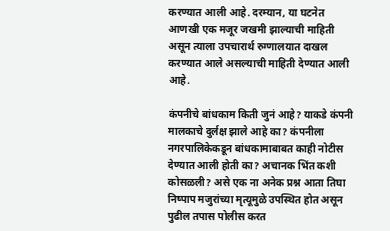करण्यात आली आहे. दरम्यान, या घटनेत आणखी एक मजूर जखमी झाल्याची माहिती असून त्याला उपचारार्थ रुग्णालयात दाखल करण्यात आले असल्याची माहिती देण्यात आली आहे.

कंपनीचे बांधकाम किती जुनं आहे? याकडे कंपनी मालकाचे दुर्लक्ष झाले आहे का? कंपनीला नगरपालिकेकडून बांधकामाबाबत काही नोटीस देण्यात आली होती का? अचानक भिंत कशी कोसळली? असे एक ना अनेक प्रश्न आता तिघा निष्पाप मजुरांच्या मृत्यूमुळे उपस्थित होत असून पुढील तपास पोलीस करत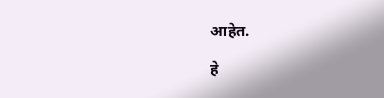आहेत.

हे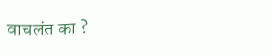वाचलंत का ?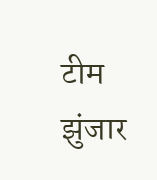टीम झुंजार